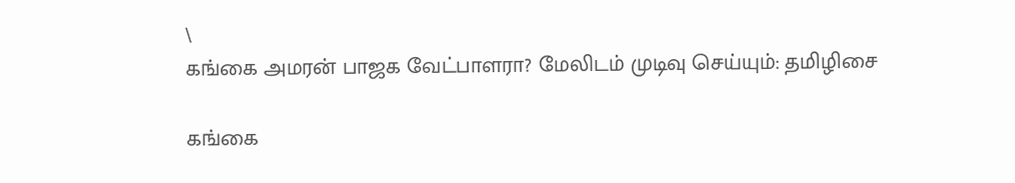\
கங்கை அமரன் பாஜக வேட்பாளரா? மேலிடம் முடிவு செய்யும்: தமிழிசை

கங்கை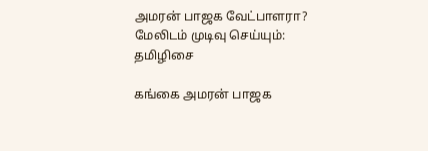அமரன் பாஜக வேட்பாளரா? மேலிடம் முடிவு செய்யும்: தமிழிசை

கங்கை அமரன் பாஜக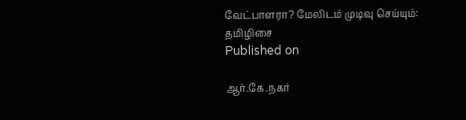வேட்பாளரா? மேலிடம் முடிவு செய்யும்: தமிழிசை
Published on

ஆர்.கே.நகர்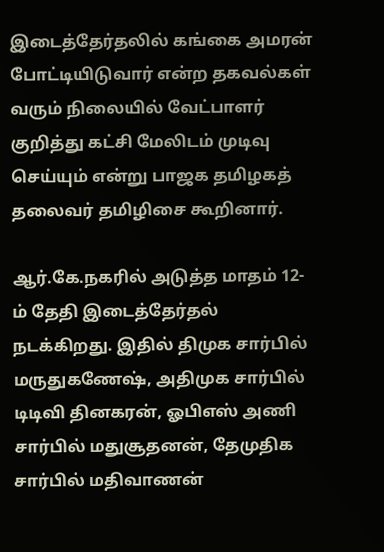இடைத்தேர்தலில் கங்கை அமரன் போட்டியிடுவார் என்ற தகவல்கள் வரும் நிலையில் வேட்பாளர் குறித்து கட்சி மேலிடம் முடிவு செய்யும் என்று பாஜக தமிழகத் தலைவர் தமிழிசை கூறினார்.

ஆர்.கே.நகரில் அடுத்த மாதம் 12-ம் தேதி இடைத்தேர்தல் நடக்கிறது. இதில் திமுக சார்பில் மருதுகணேஷ், அதிமுக சார்பில் டிடிவி தினகரன், ஓபிஎஸ் அணி சார்பில் மதுசூதனன், தேமுதிக சார்பில் மதிவாணன்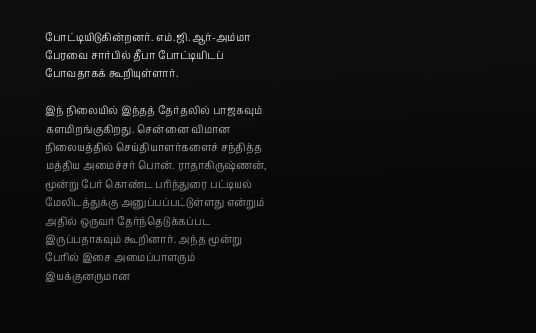போட்டியிடுகின்றனர். எம்.ஜி.ஆர்-அம்மா பேரவை சார்பில் தீபா போட்டியிடப் போவதாகக் கூறியுள்ளார்.

இந் நிலையில் இந்தத் தேர்தலில் பாஜகவும் களமிறங்குகிறது. சென்னை விமான நிலையத்தில் செய்தியாளர்களைச் சந்தித்த மத்திய அமைச்சர் பொன். ராதாகிருஷ்ணன், மூன்று பேர் கொண்ட பரிந்துரை பட்டியல் மேலிடத்துக்கு அனுப்பப்பட்டுள்ளது என்றும் அதில் ஒருவர் தேர்ந்தெடுக்கப்பட இருப்பதாகவும் கூறினார். அந்த மூன்று பேரில் இசை அமைப்பாளரும் இயக்குனருமான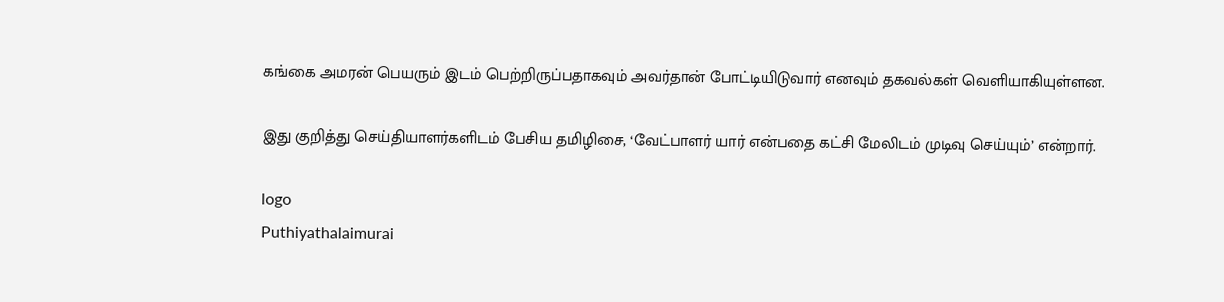கங்கை அமரன் பெயரும் இடம் பெற்றிருப்பதாகவும் அவர்தான் போட்டியிடுவார் எனவும் தகவல்கள் வெளியாகியுள்ளன.

இது குறித்து செய்தியாளர்களிடம் பேசிய தமிழிசை, ‘வேட்பாளர் யார் என்பதை கட்சி மேலிடம் முடிவு செய்யும்’ என்றார்.

logo
Puthiyathalaimurai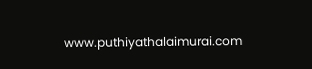www.puthiyathalaimurai.com